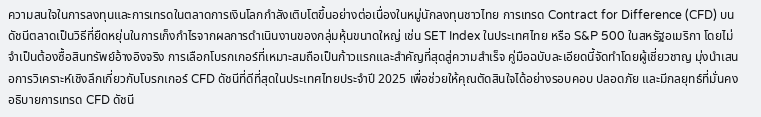ความสนใจในการลงทุนและการเทรดในตลาดการเงินโลกกำลังเติบโตขึ้นอย่างต่อเนื่องในหมู่นักลงทุนชาวไทย การเทรด Contract for Difference (CFD) บนดัชนีตลาดเป็นวิธีที่ยืดหยุ่นในการเก็งกำไรจากผลการดำเนินงานของกลุ่มหุ้นขนาดใหญ่ เช่น SET Index ในประเทศไทย หรือ S&P 500 ในสหรัฐอเมริกา โดยไม่จำเป็นต้องซื้อสินทรัพย์อ้างอิงจริง การเลือกโบรกเกอร์ที่เหมาะสมถือเป็นก้าวแรกและสำคัญที่สุดสู่ความสำเร็จ คู่มือฉบับละเอียดนี้จัดทำโดยผู้เชี่ยวชาญ มุ่งนำเสนอการวิเคราะห์เชิงลึกเกี่ยวกับโบรกเกอร์ CFD ดัชนีที่ดีที่สุดในประเทศไทยประจำปี 2025 เพื่อช่วยให้คุณตัดสินใจได้อย่างรอบคอบ ปลอดภัย และมีกลยุทธ์ที่มั่นคง
อธิบายการเทรด CFD ดัชนี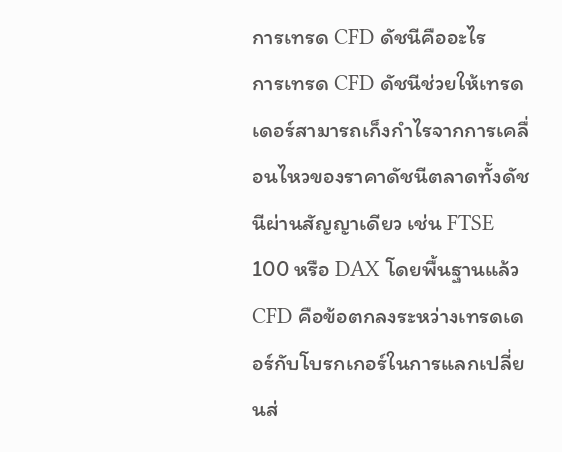การเทรด CFD ดัชนีคืออะไร
การเทรด CFD ดัชนีช่วยให้เทรดเดอร์สามารถเก็งกำไรจากการเคลื่อนไหวของราคาดัชนีตลาดทั้งดัชนีผ่านสัญญาเดียว เช่น FTSE 100 หรือ DAX โดยพื้นฐานแล้ว CFD คือข้อตกลงระหว่างเทรดเดอร์กับโบรกเกอร์ในการแลกเปลี่ยนส่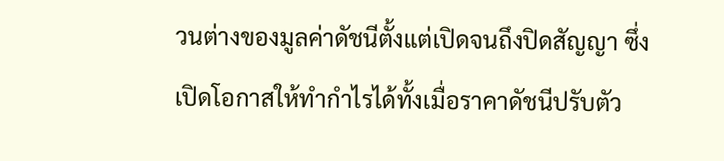วนต่างของมูลค่าดัชนีตั้งแต่เปิดจนถึงปิดสัญญา ซึ่งเปิดโอกาสให้ทำกำไรได้ทั้งเมื่อราคาดัชนีปรับตัว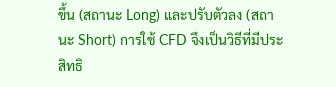ขึ้น (สถานะ Long) และปรับตัวลง (สถานะ Short) การใช้ CFD จึงเป็นวิธีที่มีประสิทธิ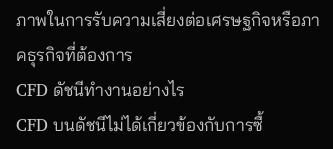ภาพในการรับความเสี่ยงต่อเศรษฐกิจหรือภาคธุรกิจที่ต้องการ
CFD ดัชนีทำงานอย่างไร
CFD บนดัชนีไม่ได้เกี่ยวข้องกับการซื้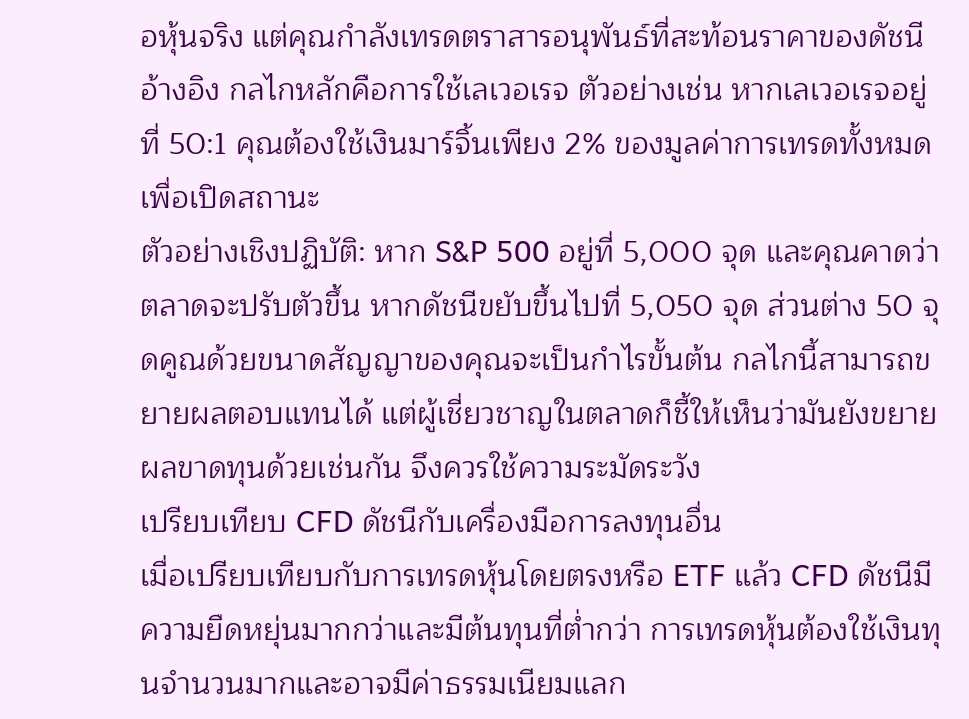อหุ้นจริง แต่คุณกำลังเทรดตราสารอนุพันธ์ที่สะท้อนราคาของดัชนีอ้างอิง กลไกหลักคือการใช้เลเวอเรจ ตัวอย่างเช่น หากเลเวอเรจอยู่ที่ 50:1 คุณต้องใช้เงินมาร์จิ้นเพียง 2% ของมูลค่าการเทรดทั้งหมดเพื่อเปิดสถานะ
ตัวอย่างเชิงปฏิบัติ: หาก S&P 500 อยู่ที่ 5,000 จุด และคุณคาดว่าตลาดจะปรับตัวขึ้น หากดัชนีขยับขึ้นไปที่ 5,050 จุด ส่วนต่าง 50 จุดคูณด้วยขนาดสัญญาของคุณจะเป็นกำไรขั้นต้น กลไกนี้สามารถขยายผลตอบแทนได้ แต่ผู้เชี่ยวชาญในตลาดก็ชี้ให้เห็นว่ามันยังขยายผลขาดทุนด้วยเช่นกัน จึงควรใช้ความระมัดระวัง
เปรียบเทียบ CFD ดัชนีกับเครื่องมือการลงทุนอื่น
เมื่อเปรียบเทียบกับการเทรดหุ้นโดยตรงหรือ ETF แล้ว CFD ดัชนีมีความยืดหยุ่นมากกว่าและมีต้นทุนที่ต่ำกว่า การเทรดหุ้นต้องใช้เงินทุนจำนวนมากและอาจมีค่าธรรมเนียมแลก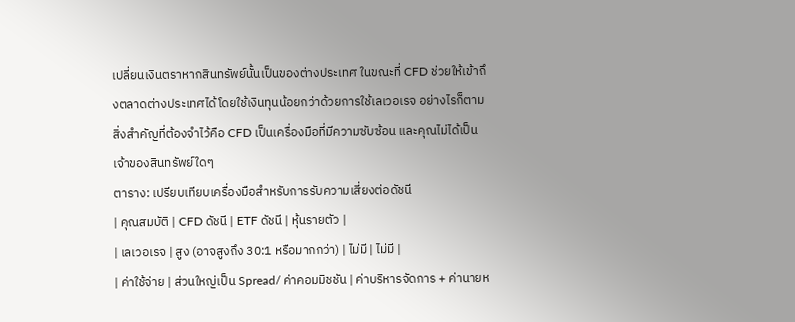เปลี่ยนเงินตราหากสินทรัพย์นั้นเป็นของต่างประเทศ ในขณะที่ CFD ช่วยให้เข้าถึงตลาดต่างประเทศได้โดยใช้เงินทุนน้อยกว่าด้วยการใช้เลเวอเรจ อย่างไรก็ตาม สิ่งสำคัญที่ต้องจำไว้คือ CFD เป็นเครื่องมือที่มีความซับซ้อน และคุณไม่ได้เป็นเจ้าของสินทรัพย์ใดๆ
ตาราง: เปรียบเทียบเครื่องมือสำหรับการรับความเสี่ยงต่อดัชนี
| คุณสมบัติ | CFD ดัชนี | ETF ดัชนี | หุ้นรายตัว |
| เลเวอเรจ | สูง (อาจสูงถึง 30:1 หรือมากกว่า) | ไม่มี | ไม่มี |
| ค่าใช้จ่าย | ส่วนใหญ่เป็น Spread/ ค่าคอมมิชชัน | ค่าบริหารจัดการ + ค่านายห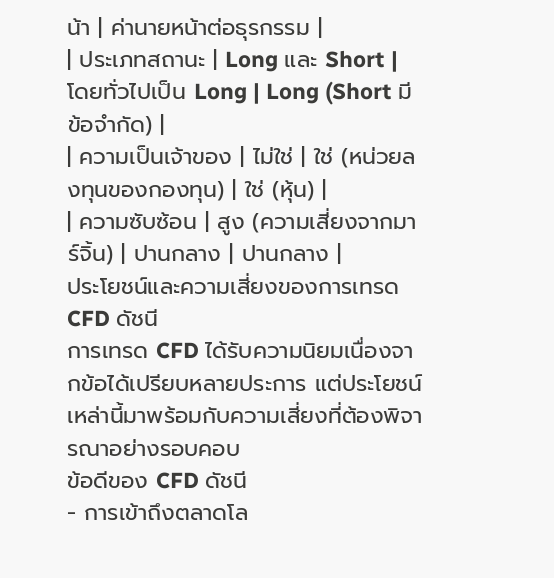น้า | ค่านายหน้าต่อธุรกรรม |
| ประเภทสถานะ | Long และ Short | โดยทั่วไปเป็น Long | Long (Short มีข้อจำกัด) |
| ความเป็นเจ้าของ | ไม่ใช่ | ใช่ (หน่วยลงทุนของกองทุน) | ใช่ (หุ้น) |
| ความซับซ้อน | สูง (ความเสี่ยงจากมาร์จิ้น) | ปานกลาง | ปานกลาง |
ประโยชน์และความเสี่ยงของการเทรด CFD ดัชนี
การเทรด CFD ได้รับความนิยมเนื่องจากข้อได้เปรียบหลายประการ แต่ประโยชน์เหล่านี้มาพร้อมกับความเสี่ยงที่ต้องพิจารณาอย่างรอบคอบ
ข้อดีของ CFD ดัชนี
- การเข้าถึงตลาดโล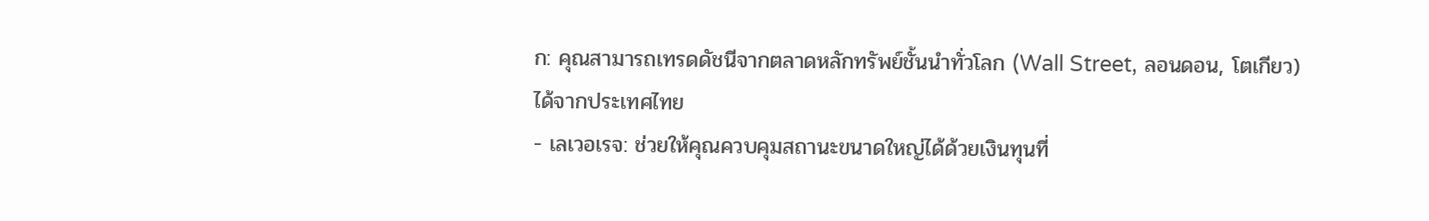ก: คุณสามารถเทรดดัชนีจากตลาดหลักทรัพย์ชั้นนำทั่วโลก (Wall Street, ลอนดอน, โตเกียว) ได้จากประเทศไทย
- เลเวอเรจ: ช่วยให้คุณควบคุมสถานะขนาดใหญ่ได้ด้วยเงินทุนที่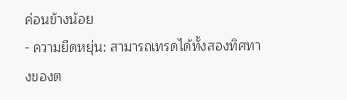ค่อนข้างน้อย
- ความยืดหยุ่น: สามารถเทรดได้ทั้งสองทิศทางของต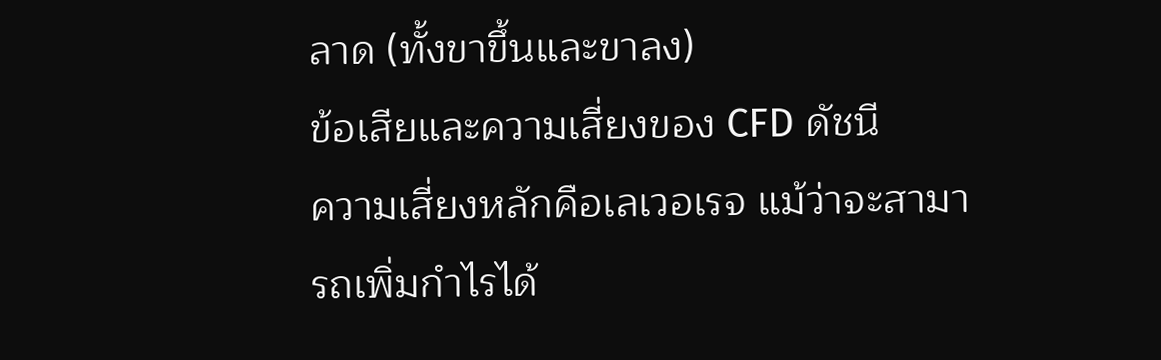ลาด (ทั้งขาขึ้นและขาลง)
ข้อเสียและความเสี่ยงของ CFD ดัชนี
ความเสี่ยงหลักคือเลเวอเรจ แม้ว่าจะสามารถเพิ่มกำไรได้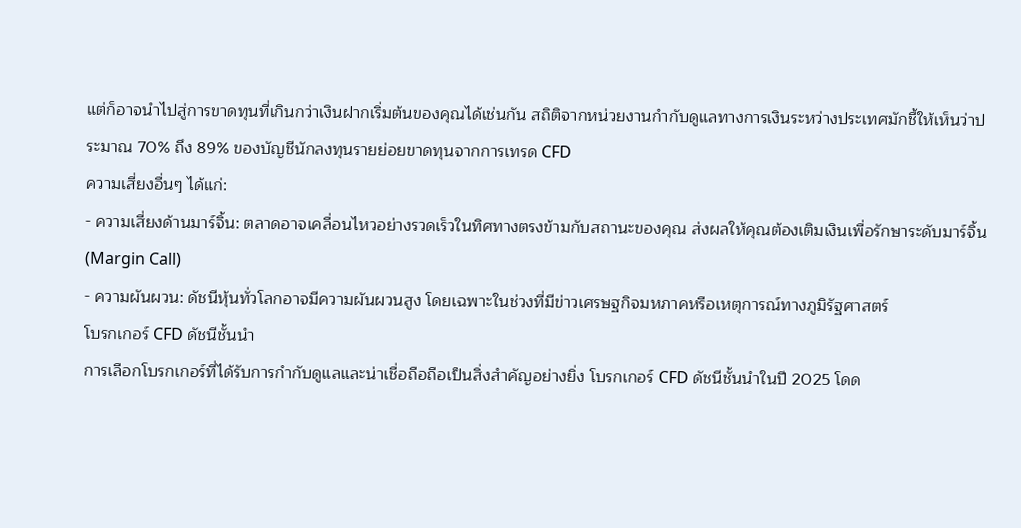แต่ก็อาจนำไปสู่การขาดทุนที่เกินกว่าเงินฝากเริ่มต้นของคุณได้เช่นกัน สถิติจากหน่วยงานกำกับดูแลทางการเงินระหว่างประเทศมักชี้ให้เห็นว่าประมาณ 70% ถึง 89% ของบัญชีนักลงทุนรายย่อยขาดทุนจากการเทรด CFD
ความเสี่ยงอื่นๆ ได้แก่:
- ความเสี่ยงด้านมาร์จิ้น: ตลาดอาจเคลื่อนไหวอย่างรวดเร็วในทิศทางตรงข้ามกับสถานะของคุณ ส่งผลให้คุณต้องเติมเงินเพื่อรักษาระดับมาร์จิ้น (Margin Call)
- ความผันผวน: ดัชนีหุ้นทั่วโลกอาจมีความผันผวนสูง โดยเฉพาะในช่วงที่มีข่าวเศรษฐกิจมหภาคหรือเหตุการณ์ทางภูมิรัฐศาสตร์
โบรกเกอร์ CFD ดัชนีชั้นนำ
การเลือกโบรกเกอร์ที่ได้รับการกำกับดูแลและน่าเชื่อถือถือเป็นสิ่งสำคัญอย่างยิ่ง โบรกเกอร์ CFD ดัชนีชั้นนำในปี 2025 โดด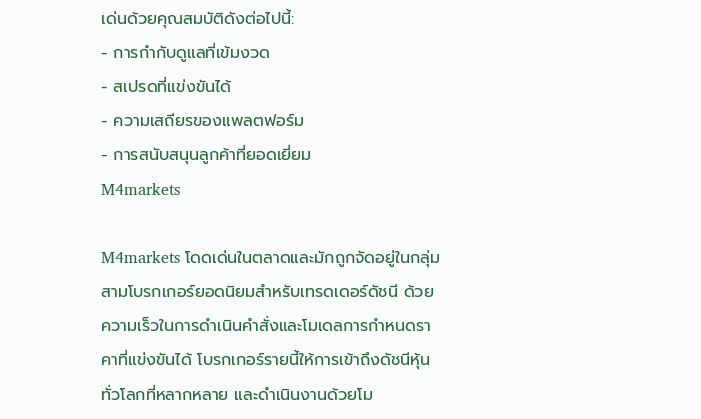เด่นด้วยคุณสมบัติดังต่อไปนี้:
- การกำกับดูแลที่เข้มงวด
- สเปรดที่แข่งขันได้
- ความเสถียรของแพลตฟอร์ม
- การสนับสนุนลูกค้าที่ยอดเยี่ยม
M4markets

M4markets โดดเด่นในตลาดและมักถูกจัดอยู่ในกลุ่มสามโบรกเกอร์ยอดนิยมสำหรับเทรดเดอร์ดัชนี ด้วยความเร็วในการดำเนินคำสั่งและโมเดลการกำหนดราคาที่แข่งขันได้ โบรกเกอร์รายนี้ให้การเข้าถึงดัชนีหุ้นทั่วโลกที่หลากหลาย และดำเนินงานด้วยโม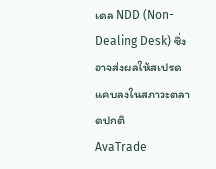เดล NDD (Non-Dealing Desk) ซึ่งอาจส่งผลให้สเปรดแคบลงในสภาวะตลาดปกติ
AvaTrade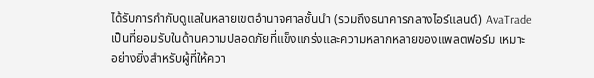ได้รับการกำกับดูแลในหลายเขตอำนาจศาลชั้นนำ (รวมถึงธนาคารกลางไอร์แลนด์) AvaTrade เป็นที่ยอมรับในด้านความปลอดภัยที่แข็งแกร่งและความหลากหลายของแพลตฟอร์ม เหมาะอย่างยิ่งสำหรับผู้ที่ให้ควา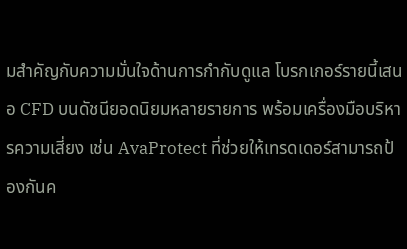มสำคัญกับความมั่นใจด้านการกำกับดูแล โบรกเกอร์รายนี้เสนอ CFD บนดัชนียอดนิยมหลายรายการ พร้อมเครื่องมือบริหารความเสี่ยง เช่น AvaProtect ที่ช่วยให้เทรดเดอร์สามารถป้องกันค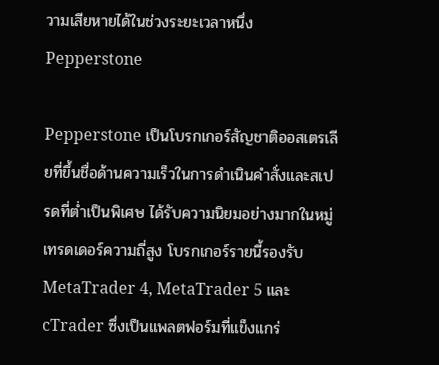วามเสียหายได้ในช่วงระยะเวลาหนึ่ง
Pepperstone

Pepperstone เป็นโบรกเกอร์สัญชาติออสเตรเลียที่ขึ้นชื่อด้านความเร็วในการดำเนินคำสั่งและสเปรดที่ต่ำเป็นพิเศษ ได้รับความนิยมอย่างมากในหมู่เทรดเดอร์ความถี่สูง โบรกเกอร์รายนี้รองรับ MetaTrader 4, MetaTrader 5 และ cTrader ซึ่งเป็นแพลตฟอร์มที่แข็งแกร่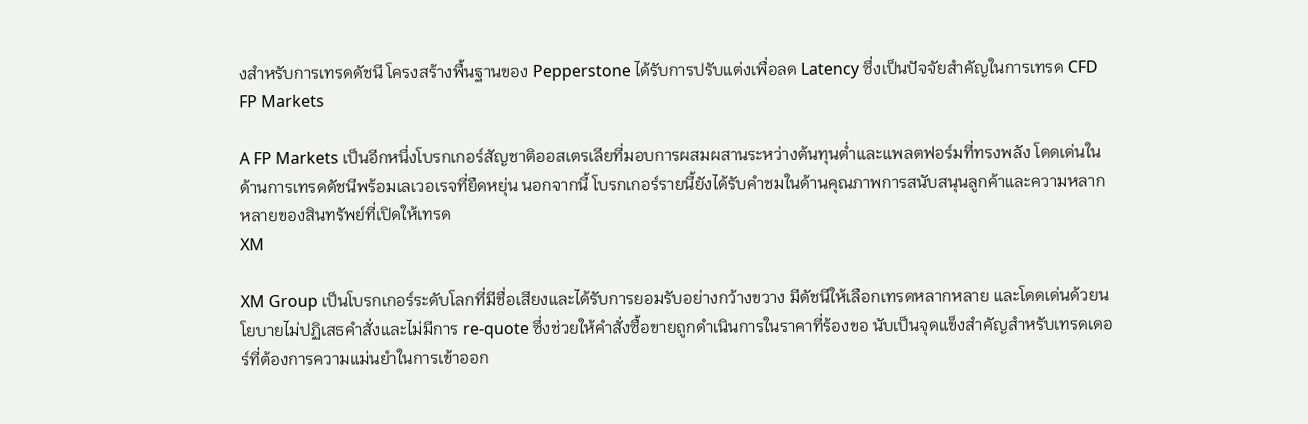งสำหรับการเทรดดัชนี โครงสร้างพื้นฐานของ Pepperstone ได้รับการปรับแต่งเพื่อลด Latency ซึ่งเป็นปัจจัยสำคัญในการเทรด CFD
FP Markets

A FP Markets เป็นอีกหนึ่งโบรกเกอร์สัญชาติออสเตรเลียที่มอบการผสมผสานระหว่างต้นทุนต่ำและแพลตฟอร์มที่ทรงพลัง โดดเด่นในด้านการเทรดดัชนีพร้อมเลเวอเรจที่ยืดหยุ่น นอกจากนี้ โบรกเกอร์รายนี้ยังได้รับคำชมในด้านคุณภาพการสนับสนุนลูกค้าและความหลากหลายของสินทรัพย์ที่เปิดให้เทรด
XM

XM Group เป็นโบรกเกอร์ระดับโลกที่มีชื่อเสียงและได้รับการยอมรับอย่างกว้างขวาง มีดัชนีให้เลือกเทรดหลากหลาย และโดดเด่นด้วยนโยบายไม่ปฏิเสธคำสั่งและไม่มีการ re-quote ซึ่งช่วยให้คำสั่งซื้อขายถูกดำเนินการในราคาที่ร้องขอ นับเป็นจุดแข็งสำคัญสำหรับเทรดเดอร์ที่ต้องการความแม่นยำในการเข้าออก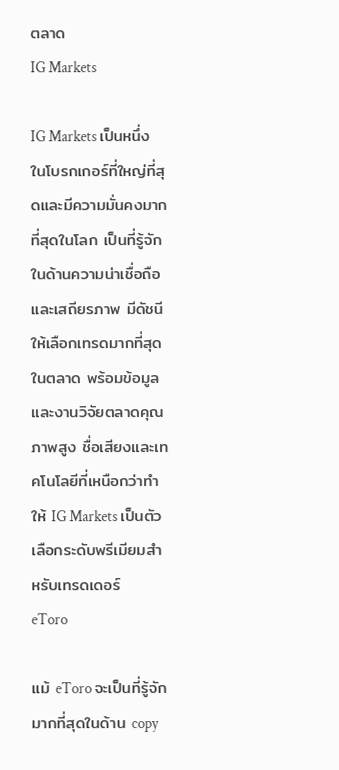ตลาด
IG Markets

IG Markets เป็นหนึ่งในโบรกเกอร์ที่ใหญ่ที่สุดและมีความมั่นคงมากที่สุดในโลก เป็นที่รู้จักในด้านความน่าเชื่อถือและเสถียรภาพ มีดัชนีให้เลือกเทรดมากที่สุดในตลาด พร้อมข้อมูลและงานวิจัยตลาดคุณภาพสูง ชื่อเสียงและเทคโนโลยีที่เหนือกว่าทำให้ IG Markets เป็นตัวเลือกระดับพรีเมียมสำหรับเทรดเดอร์
eToro

แม้ eToro จะเป็นที่รู้จักมากที่สุดในด้าน copy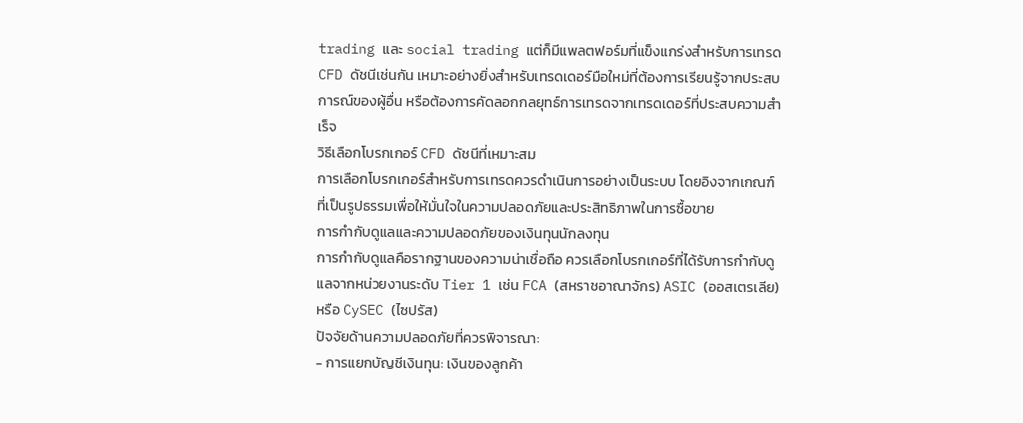trading และ social trading แต่ก็มีแพลตฟอร์มที่แข็งแกร่งสำหรับการเทรด CFD ดัชนีเช่นกัน เหมาะอย่างยิ่งสำหรับเทรดเดอร์มือใหม่ที่ต้องการเรียนรู้จากประสบการณ์ของผู้อื่น หรือต้องการคัดลอกกลยุทธ์การเทรดจากเทรดเดอร์ที่ประสบความสำเร็จ
วิธีเลือกโบรกเกอร์ CFD ดัชนีที่เหมาะสม
การเลือกโบรกเกอร์สำหรับการเทรดควรดำเนินการอย่างเป็นระบบ โดยอิงจากเกณฑ์ที่เป็นรูปธรรมเพื่อให้มั่นใจในความปลอดภัยและประสิทธิภาพในการซื้อขาย
การกำกับดูแลและความปลอดภัยของเงินทุนนักลงทุน
การกำกับดูแลคือรากฐานของความน่าเชื่อถือ ควรเลือกโบรกเกอร์ที่ได้รับการกำกับดูแลจากหน่วยงานระดับ Tier 1 เช่น FCA (สหราชอาณาจักร) ASIC (ออสเตรเลีย) หรือ CySEC (ไซปรัส)
ปัจจัยด้านความปลอดภัยที่ควรพิจารณา:
- การแยกบัญชีเงินทุน: เงินของลูกค้า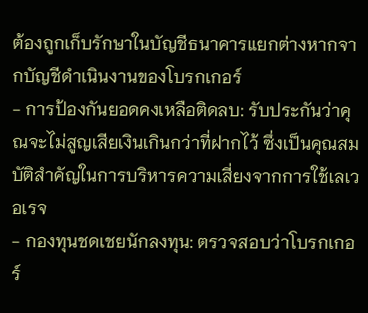ต้องถูกเก็บรักษาในบัญชีธนาคารแยกต่างหากจากบัญชีดำเนินงานของโบรกเกอร์
- การป้องกันยอดคงเหลือติดลบ: รับประกันว่าคุณจะไม่สูญเสียเงินเกินกว่าที่ฝากไว้ ซึ่งเป็นคุณสมบัติสำคัญในการบริหารความเสี่ยงจากการใช้เลเวอเรจ
- กองทุนชดเชยนักลงทุน: ตรวจสอบว่าโบรกเกอร์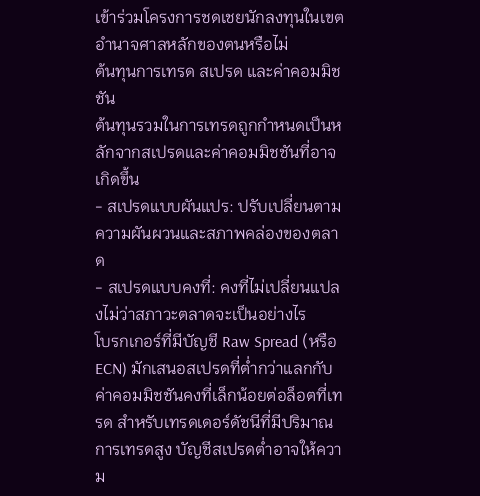เข้าร่วมโครงการชดเชยนักลงทุนในเขตอำนาจศาลหลักของตนหรือไม่
ต้นทุนการเทรด สเปรด และค่าคอมมิชชัน
ต้นทุนรวมในการเทรดถูกกำหนดเป็นหลักจากสเปรดและค่าคอมมิชชันที่อาจเกิดขึ้น
- สเปรดแบบผันแปร: ปรับเปลี่ยนตามความผันผวนและสภาพคล่องของตลาด
- สเปรดแบบคงที่: คงที่ไม่เปลี่ยนแปลงไม่ว่าสภาวะตลาดจะเป็นอย่างไร
โบรกเกอร์ที่มีบัญชี Raw Spread (หรือ ECN) มักเสนอสเปรดที่ต่ำกว่าแลกกับค่าคอมมิชชันคงที่เล็กน้อยต่อล็อตที่เทรด สำหรับเทรดเดอร์ดัชนีที่มีปริมาณการเทรดสูง บัญชีสเปรดต่ำอาจให้ความ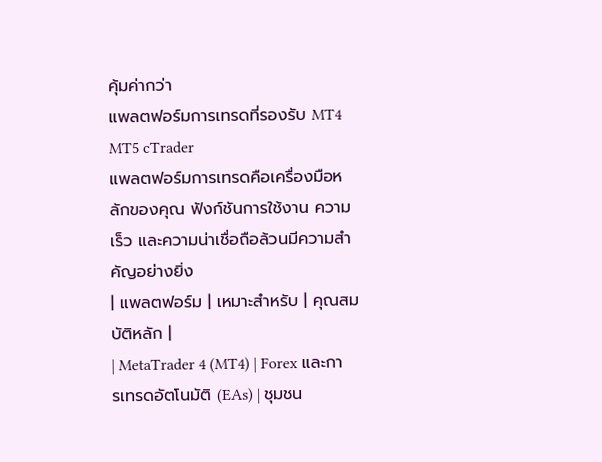คุ้มค่ากว่า
แพลตฟอร์มการเทรดที่รองรับ MT4 MT5 cTrader
แพลตฟอร์มการเทรดคือเครื่องมือหลักของคุณ ฟังก์ชันการใช้งาน ความเร็ว และความน่าเชื่อถือล้วนมีความสำคัญอย่างยิ่ง
| แพลตฟอร์ม | เหมาะสำหรับ | คุณสมบัติหลัก |
| MetaTrader 4 (MT4) | Forex และการเทรดอัตโนมัติ (EAs) | ชุมชน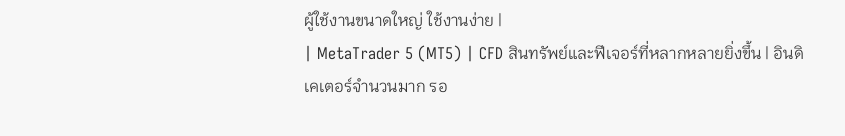ผู้ใช้งานขนาดใหญ่ ใช้งานง่าย |
| MetaTrader 5 (MT5) | CFD สินทรัพย์และฟีเจอร์ที่หลากหลายยิ่งขึ้น | อินดิเคเตอร์จำนวนมาก รอ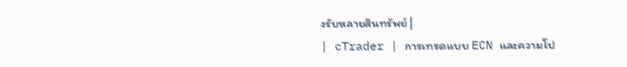งรับหลายสินทรัพย์ |
| cTrader | การเทรดแบบ ECN และความโป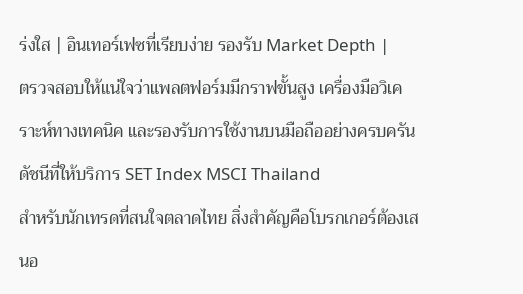ร่งใส | อินเทอร์เฟซที่เรียบง่าย รองรับ Market Depth |
ตรวจสอบให้แน่ใจว่าแพลตฟอร์มมีกราฟขั้นสูง เครื่องมือวิเคราะห์ทางเทคนิค และรองรับการใช้งานบนมือถืออย่างครบครัน
ดัชนีที่ให้บริการ SET Index MSCI Thailand
สำหรับนักเทรดที่สนใจตลาดไทย สิ่งสำคัญคือโบรกเกอร์ต้องเสนอ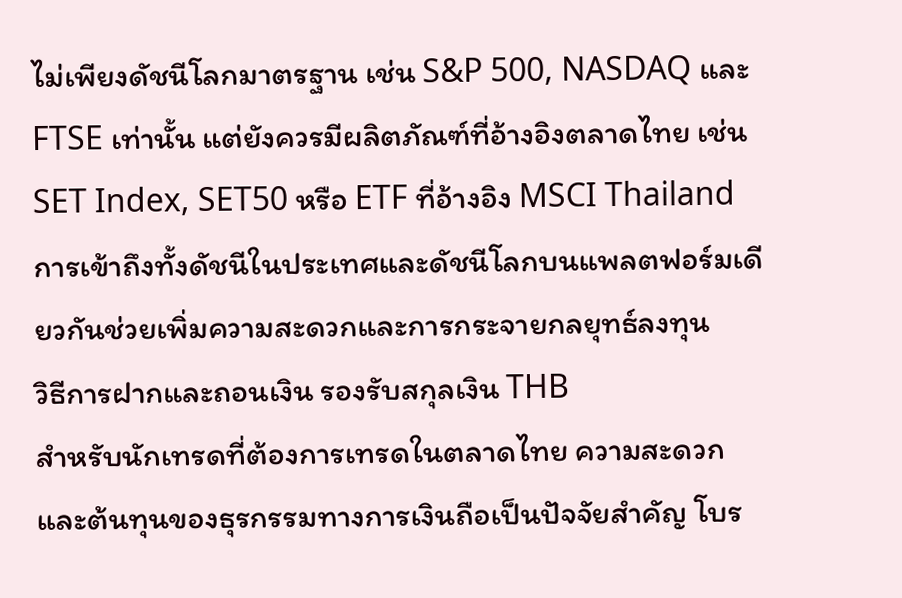ไม่เพียงดัชนีโลกมาตรฐาน เช่น S&P 500, NASDAQ และ FTSE เท่านั้น แต่ยังควรมีผลิตภัณฑ์ที่อ้างอิงตลาดไทย เช่น SET Index, SET50 หรือ ETF ที่อ้างอิง MSCI Thailand การเข้าถึงทั้งดัชนีในประเทศและดัชนีโลกบนแพลตฟอร์มเดียวกันช่วยเพิ่มความสะดวกและการกระจายกลยุทธ์ลงทุน
วิธีการฝากและถอนเงิน รองรับสกุลเงิน THB
สำหรับนักเทรดที่ต้องการเทรดในตลาดไทย ความสะดวกและต้นทุนของธุรกรรมทางการเงินถือเป็นปัจจัยสำคัญ โบร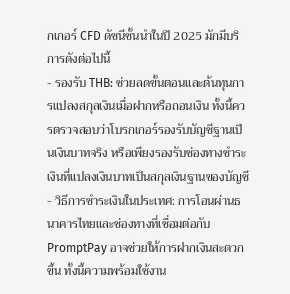กเกอร์ CFD ดัชนีชั้นนำในปี 2025 มักมีบริการดังต่อไปนี้
- รองรับ THB: ช่วยลดขั้นตอนและต้นทุนการแปลงสกุลเงินเมื่อฝากหรือถอนเงิน ทั้งนี้ควรตรวจสอบว่าโบรกเกอร์รองรับบัญชีฐานเป็นเงินบาทจริง หรือเพียงรองรับช่องทางชำระเงินที่แปลงเงินบาทเป็นสกุลเงินฐานของบัญชี
- วิธีการชำระเงินในประเทศ: การโอนผ่านธนาคารไทยและช่องทางที่เชื่อมต่อกับ PromptPay อาจช่วยให้การฝากเงินสะดวกขึ้น ทั้งนี้ความพร้อมใช้งาน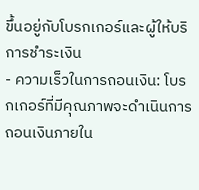ขึ้นอยู่กับโบรกเกอร์และผู้ให้บริการชำระเงิน
- ความเร็วในการถอนเงิน: โบรกเกอร์ที่มีคุณภาพจะดำเนินการถอนเงินภายใน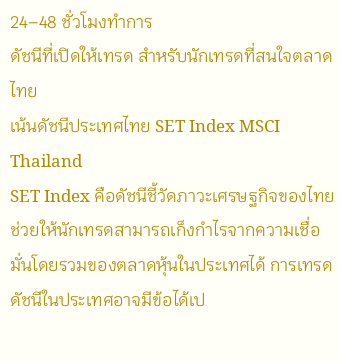24–48 ชั่วโมงทำการ
ดัชนีที่เปิดให้เทรด สำหรับนักเทรดที่สนใจตลาดไทย
เน้นดัชนีประเทศไทย SET Index MSCI Thailand
SET Index คือดัชนีชี้วัดภาวะเศรษฐกิจของไทย ช่วยให้นักเทรดสามารถเก็งกำไรจากความเชื่อมั่นโดยรวมของตลาดหุ้นในประเทศได้ การเทรดดัชนีในประเทศอาจมีข้อได้เป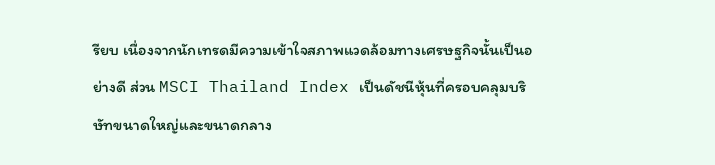รียบ เนื่องจากนักเทรดมีความเข้าใจสภาพแวดล้อมทางเศรษฐกิจนั้นเป็นอย่างดี ส่วน MSCI Thailand Index เป็นดัชนีหุ้นที่ครอบคลุมบริษัทขนาดใหญ่และขนาดกลาง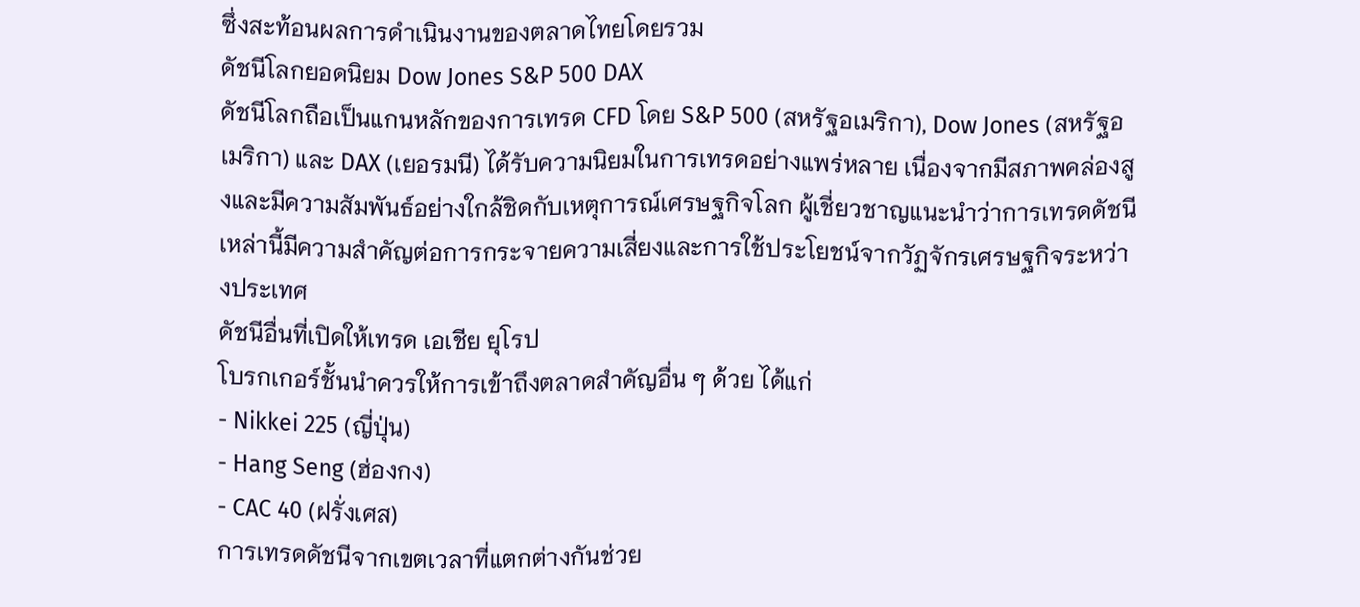ซึ่งสะท้อนผลการดำเนินงานของตลาดไทยโดยรวม
ดัชนีโลกยอดนิยม Dow Jones S&P 500 DAX
ดัชนีโลกถือเป็นแกนหลักของการเทรด CFD โดย S&P 500 (สหรัฐอเมริกา), Dow Jones (สหรัฐอเมริกา) และ DAX (เยอรมนี) ได้รับความนิยมในการเทรดอย่างแพร่หลาย เนื่องจากมีสภาพคล่องสูงและมีความสัมพันธ์อย่างใกล้ชิดกับเหตุการณ์เศรษฐกิจโลก ผู้เชี่ยวชาญแนะนำว่าการเทรดดัชนีเหล่านี้มีความสำคัญต่อการกระจายความเสี่ยงและการใช้ประโยชน์จากวัฏจักรเศรษฐกิจระหว่างประเทศ
ดัชนีอื่นที่เปิดให้เทรด เอเชีย ยุโรป
โบรกเกอร์ชั้นนำควรให้การเข้าถึงตลาดสำคัญอื่น ๆ ด้วย ได้แก่
- Nikkei 225 (ญี่ปุ่น)
- Hang Seng (ฮ่องกง)
- CAC 40 (ฝรั่งเศส)
การเทรดดัชนีจากเขตเวลาที่แตกต่างกันช่วย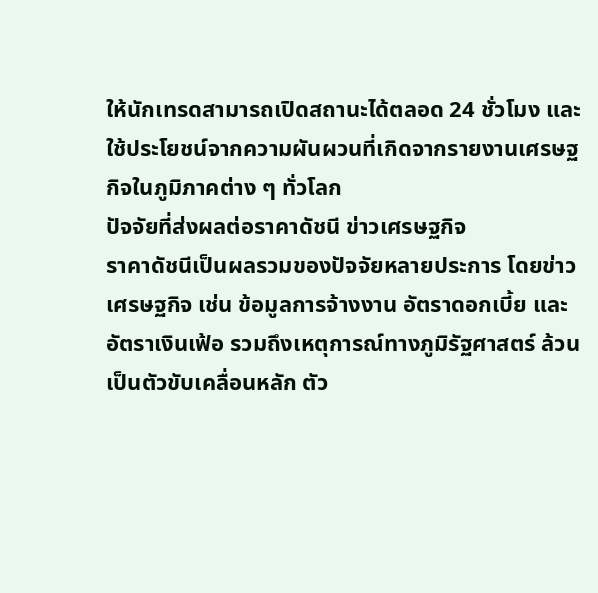ให้นักเทรดสามารถเปิดสถานะได้ตลอด 24 ชั่วโมง และใช้ประโยชน์จากความผันผวนที่เกิดจากรายงานเศรษฐกิจในภูมิภาคต่าง ๆ ทั่วโลก
ปัจจัยที่ส่งผลต่อราคาดัชนี ข่าวเศรษฐกิจ
ราคาดัชนีเป็นผลรวมของปัจจัยหลายประการ โดยข่าวเศรษฐกิจ เช่น ข้อมูลการจ้างงาน อัตราดอกเบี้ย และอัตราเงินเฟ้อ รวมถึงเหตุการณ์ทางภูมิรัฐศาสตร์ ล้วนเป็นตัวขับเคลื่อนหลัก ตัว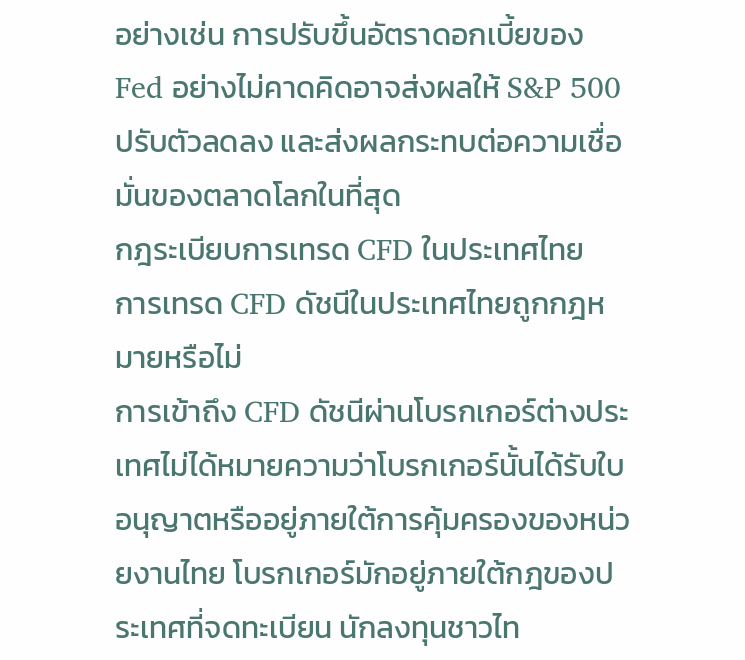อย่างเช่น การปรับขึ้นอัตราดอกเบี้ยของ Fed อย่างไม่คาดคิดอาจส่งผลให้ S&P 500 ปรับตัวลดลง และส่งผลกระทบต่อความเชื่อมั่นของตลาดโลกในที่สุด
กฎระเบียบการเทรด CFD ในประเทศไทย
การเทรด CFD ดัชนีในประเทศไทยถูกกฎหมายหรือไม่
การเข้าถึง CFD ดัชนีผ่านโบรกเกอร์ต่างประเทศไม่ได้หมายความว่าโบรกเกอร์นั้นได้รับใบอนุญาตหรืออยู่ภายใต้การคุ้มครองของหน่วยงานไทย โบรกเกอร์มักอยู่ภายใต้กฎของประเทศที่จดทะเบียน นักลงทุนชาวไท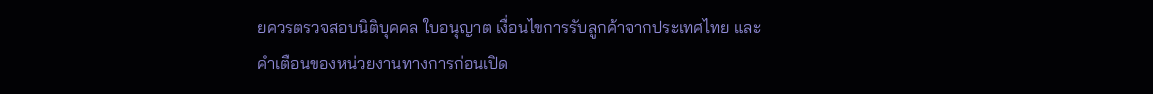ยควรตรวจสอบนิติบุคคล ใบอนุญาต เงื่อนไขการรับลูกค้าจากประเทศไทย และคำเตือนของหน่วยงานทางการก่อนเปิด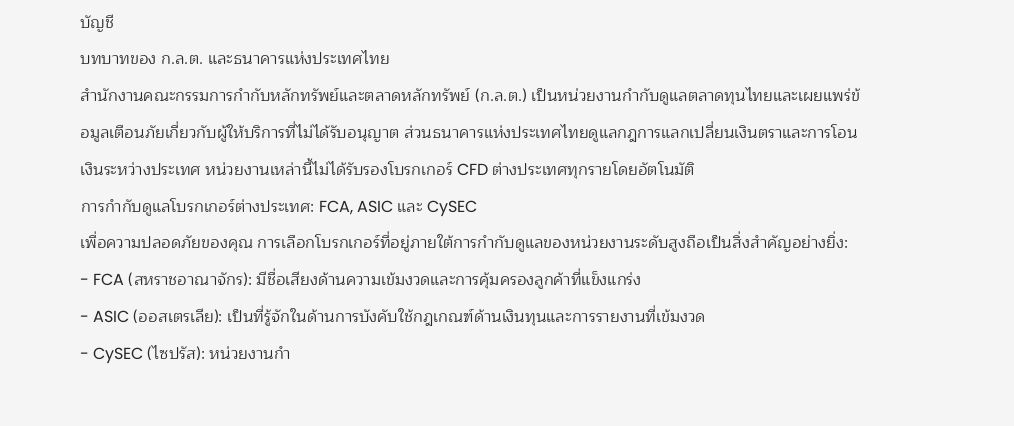บัญชี
บทบาทของ ก.ล.ต. และธนาคารแห่งประเทศไทย
สำนักงานคณะกรรมการกำกับหลักทรัพย์และตลาดหลักทรัพย์ (ก.ล.ต.) เป็นหน่วยงานกำกับดูแลตลาดทุนไทยและเผยแพร่ข้อมูลเตือนภัยเกี่ยวกับผู้ให้บริการที่ไม่ได้รับอนุญาต ส่วนธนาคารแห่งประเทศไทยดูแลกฎการแลกเปลี่ยนเงินตราและการโอนเงินระหว่างประเทศ หน่วยงานเหล่านี้ไม่ได้รับรองโบรกเกอร์ CFD ต่างประเทศทุกรายโดยอัตโนมัติ
การกำกับดูแลโบรกเกอร์ต่างประเทศ: FCA, ASIC และ CySEC
เพื่อความปลอดภัยของคุณ การเลือกโบรกเกอร์ที่อยู่ภายใต้การกำกับดูแลของหน่วยงานระดับสูงถือเป็นสิ่งสำคัญอย่างยิ่ง:
- FCA (สหราชอาณาจักร): มีชื่อเสียงด้านความเข้มงวดและการคุ้มครองลูกค้าที่แข็งแกร่ง
- ASIC (ออสเตรเลีย): เป็นที่รู้จักในด้านการบังคับใช้กฎเกณฑ์ด้านเงินทุนและการรายงานที่เข้มงวด
- CySEC (ไซปรัส): หน่วยงานกำ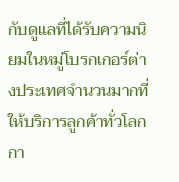กับดูแลที่ได้รับความนิยมในหมู่โบรกเกอร์ต่างประเทศจำนวนมากที่ให้บริการลูกค้าทั่วโลก
กา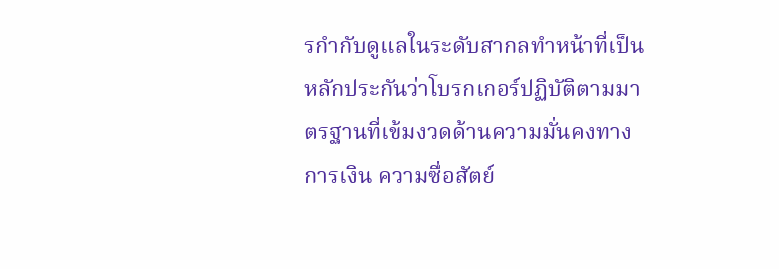รกำกับดูแลในระดับสากลทำหน้าที่เป็นหลักประกันว่าโบรกเกอร์ปฏิบัติตามมาตรฐานที่เข้มงวดด้านความมั่นคงทางการเงิน ความซื่อสัตย์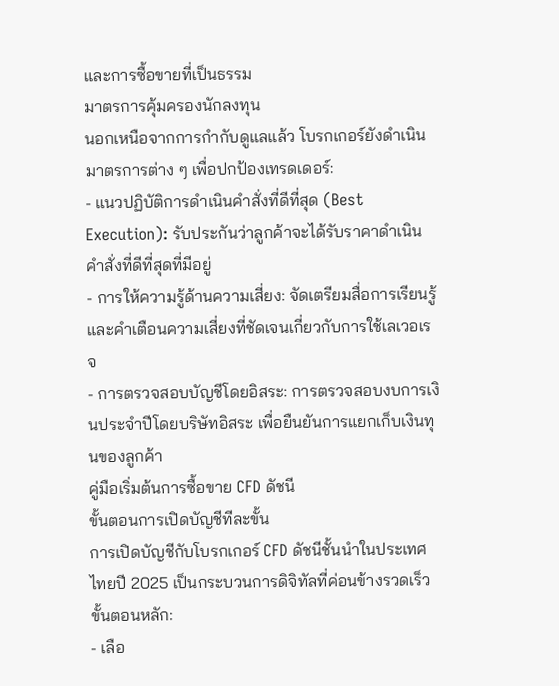และการซื้อขายที่เป็นธรรม
มาตรการคุ้มครองนักลงทุน
นอกเหนือจากการกำกับดูแลแล้ว โบรกเกอร์ยังดำเนินมาตรการต่าง ๆ เพื่อปกป้องเทรดเดอร์:
- แนวปฏิบัติการดำเนินคำสั่งที่ดีที่สุด (Best Execution): รับประกันว่าลูกค้าจะได้รับราคาดำเนินคำสั่งที่ดีที่สุดที่มีอยู่
- การให้ความรู้ด้านความเสี่ยง: จัดเตรียมสื่อการเรียนรู้และคำเตือนความเสี่ยงที่ชัดเจนเกี่ยวกับการใช้เลเวอเรจ
- การตรวจสอบบัญชีโดยอิสระ: การตรวจสอบงบการเงินประจำปีโดยบริษัทอิสระ เพื่อยืนยันการแยกเก็บเงินทุนของลูกค้า
คู่มือเริ่มต้นการซื้อขาย CFD ดัชนี
ขั้นตอนการเปิดบัญชีทีละขั้น
การเปิดบัญชีกับโบรกเกอร์ CFD ดัชนีชั้นนำในประเทศไทยปี 2025 เป็นกระบวนการดิจิทัลที่ค่อนข้างรวดเร็ว
ขั้นตอนหลัก:
- เลือ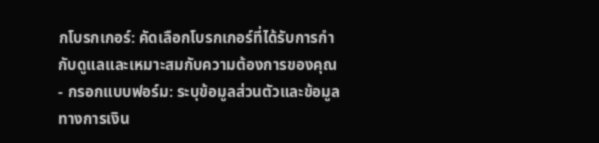กโบรกเกอร์: คัดเลือกโบรกเกอร์ที่ได้รับการกำกับดูแลและเหมาะสมกับความต้องการของคุณ
- กรอกแบบฟอร์ม: ระบุข้อมูลส่วนตัวและข้อมูลทางการเงิน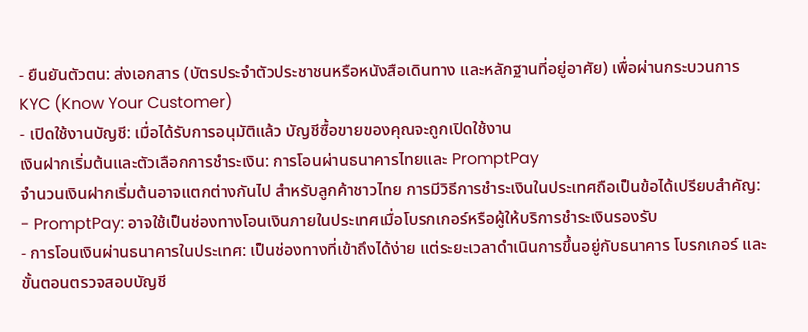- ยืนยันตัวตน: ส่งเอกสาร (บัตรประจำตัวประชาชนหรือหนังสือเดินทาง และหลักฐานที่อยู่อาศัย) เพื่อผ่านกระบวนการ KYC (Know Your Customer)
- เปิดใช้งานบัญชี: เมื่อได้รับการอนุมัติแล้ว บัญชีซื้อขายของคุณจะถูกเปิดใช้งาน
เงินฝากเริ่มต้นและตัวเลือกการชำระเงิน: การโอนผ่านธนาคารไทยและ PromptPay
จำนวนเงินฝากเริ่มต้นอาจแตกต่างกันไป สำหรับลูกค้าชาวไทย การมีวิธีการชำระเงินในประเทศถือเป็นข้อได้เปรียบสำคัญ:
- PromptPay: อาจใช้เป็นช่องทางโอนเงินภายในประเทศเมื่อโบรกเกอร์หรือผู้ให้บริการชำระเงินรองรับ
- การโอนเงินผ่านธนาคารในประเทศ: เป็นช่องทางที่เข้าถึงได้ง่าย แต่ระยะเวลาดำเนินการขึ้นอยู่กับธนาคาร โบรกเกอร์ และขั้นตอนตรวจสอบบัญชี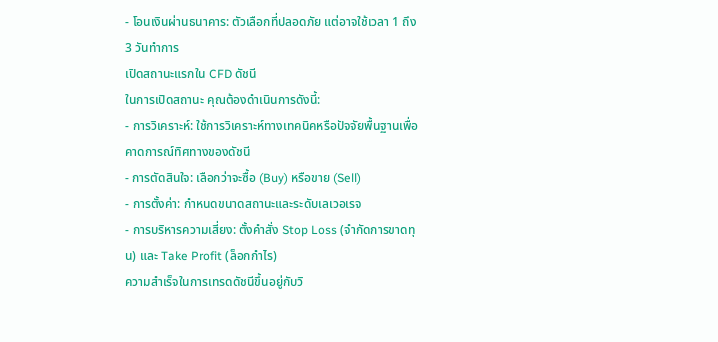- โอนเงินผ่านธนาคาร: ตัวเลือกที่ปลอดภัย แต่อาจใช้เวลา 1 ถึง 3 วันทำการ
เปิดสถานะแรกใน CFD ดัชนี
ในการเปิดสถานะ คุณต้องดำเนินการดังนี้:
- การวิเคราะห์: ใช้การวิเคราะห์ทางเทคนิคหรือปัจจัยพื้นฐานเพื่อคาดการณ์ทิศทางของดัชนี
- การตัดสินใจ: เลือกว่าจะซื้อ (Buy) หรือขาย (Sell)
- การตั้งค่า: กำหนดขนาดสถานะและระดับเลเวอเรจ
- การบริหารความเสี่ยง: ตั้งคำสั่ง Stop Loss (จำกัดการขาดทุน) และ Take Profit (ล็อกกำไร)
ความสำเร็จในการเทรดดัชนีขึ้นอยู่กับวิ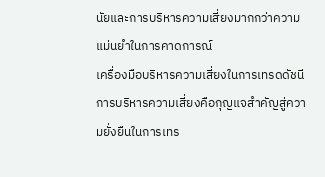นัยและการบริหารความเสี่ยงมากกว่าความแม่นยำในการคาดการณ์
เครื่องมือบริหารความเสี่ยงในการเทรดดัชนี
การบริหารความเสี่ยงคือกุญแจสำคัญสู่ความยั่งยืนในการเทร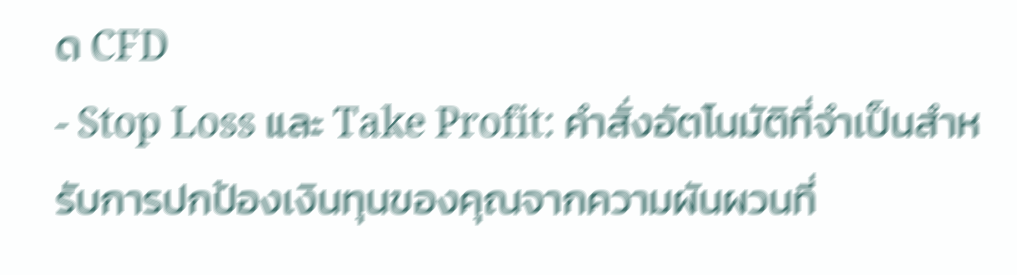ด CFD
- Stop Loss และ Take Profit: คำสั่งอัตโนมัติที่จำเป็นสำหรับการปกป้องเงินทุนของคุณจากความผันผวนที่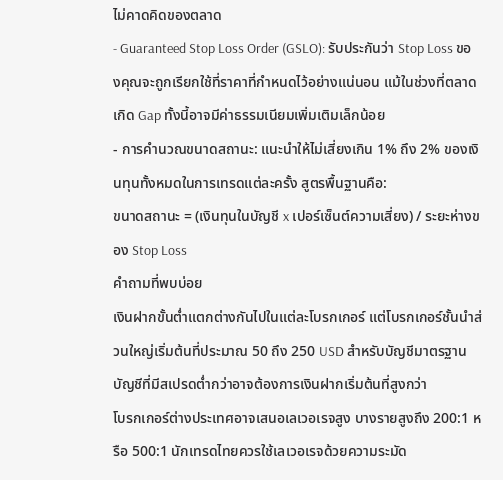ไม่คาดคิดของตลาด
- Guaranteed Stop Loss Order (GSLO): รับประกันว่า Stop Loss ของคุณจะถูกเรียกใช้ที่ราคาที่กำหนดไว้อย่างแน่นอน แม้ในช่วงที่ตลาดเกิด Gap ทั้งนี้อาจมีค่าธรรมเนียมเพิ่มเติมเล็กน้อย
- การคำนวณขนาดสถานะ: แนะนำให้ไม่เสี่ยงเกิน 1% ถึง 2% ของเงินทุนทั้งหมดในการเทรดแต่ละครั้ง สูตรพื้นฐานคือ:
ขนาดสถานะ = (เงินทุนในบัญชี x เปอร์เซ็นต์ความเสี่ยง) / ระยะห่างของ Stop Loss
คำถามที่พบบ่อย
เงินฝากขั้นต่ำแตกต่างกันไปในแต่ละโบรกเกอร์ แต่โบรกเกอร์ชั้นนำส่วนใหญ่เริ่มต้นที่ประมาณ 50 ถึง 250 USD สำหรับบัญชีมาตรฐาน บัญชีที่มีสเปรดต่ำกว่าอาจต้องการเงินฝากเริ่มต้นที่สูงกว่า
โบรกเกอร์ต่างประเทศอาจเสนอเลเวอเรจสูง บางรายสูงถึง 200:1 หรือ 500:1 นักเทรดไทยควรใช้เลเวอเรจด้วยความระมัด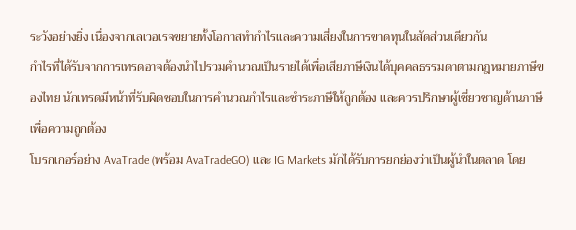ระวังอย่างยิ่ง เนื่องจากเลเวอเรจขยายทั้งโอกาสทำกำไรและความเสี่ยงในการขาดทุนในสัดส่วนเดียวกัน
กำไรที่ได้รับจากการเทรดอาจต้องนำไปรวมคำนวณเป็นรายได้เพื่อเสียภาษีเงินได้บุคคลธรรมดาตามกฎหมายภาษีของไทย นักเทรดมีหน้าที่รับผิดชอบในการคำนวณกำไรและชำระภาษีให้ถูกต้อง และควรปรึกษาผู้เชี่ยวชาญด้านภาษีเพื่อความถูกต้อง
โบรกเกอร์อย่าง AvaTrade (พร้อม AvaTradeGO) และ IG Markets มักได้รับการยกย่องว่าเป็นผู้นำในตลาด โดย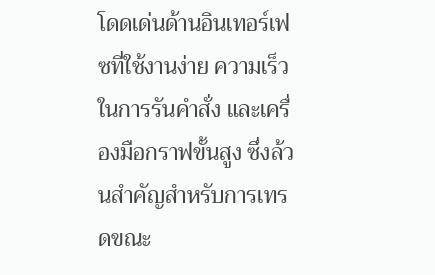โดดเด่นด้านอินเทอร์เฟซที่ใช้งานง่าย ความเร็วในการรันคำสั่ง และเครื่องมือกราฟขั้นสูง ซึ่งล้วนสำคัญสำหรับการเทรดขณะ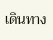เดินทาง